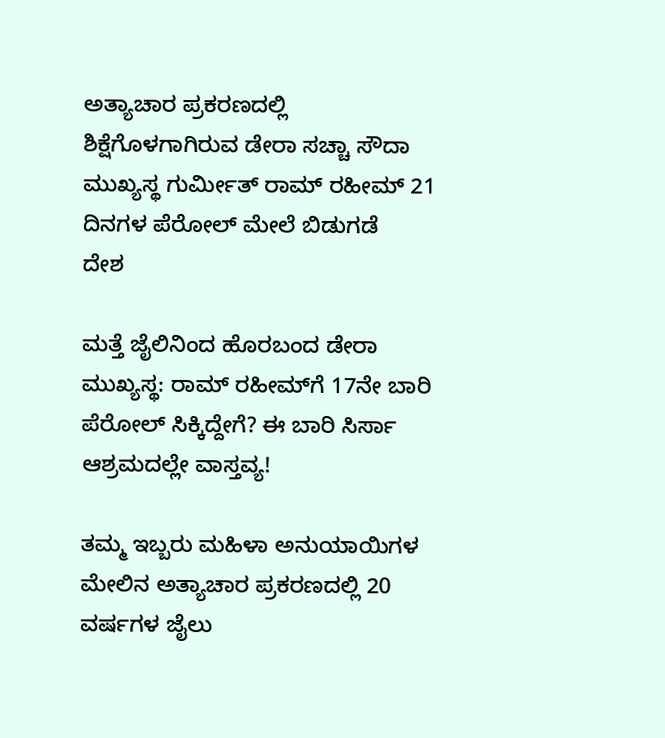ಅತ್ಯಾಚಾರ ಪ್ರಕರಣದಲ್ಲಿ ಶಿಕ್ಷೆಗೊಳಗಾಗಿರುವ ಡೇರಾ ಸಚ್ಚಾ ಸೌದಾ ಮುಖ್ಯಸ್ಥ ಗುರ್ಮೀತ್ ರಾಮ್ ರಹೀಮ್ 21 ದಿನಗಳ ಪೆರೋಲ್ ಮೇಲೆ ಬಿಡುಗಡೆ
ದೇಶ

ಮತ್ತೆ ಜೈಲಿನಿಂದ ಹೊರಬಂದ ಡೇರಾ ಮುಖ್ಯಸ್ಥ: ರಾಮ್ ರಹೀಮ್‌ಗೆ 17ನೇ ಬಾರಿ ಪೆರೋಲ್ ಸಿಕ್ಕಿದ್ದೇಗೆ? ಈ ಬಾರಿ ಸಿರ್ಸಾ ಆಶ್ರಮದಲ್ಲೇ ವಾಸ್ತವ್ಯ!

ತಮ್ಮ ಇಬ್ಬರು ಮಹಿಳಾ ಅನುಯಾಯಿಗಳ ಮೇಲಿನ ಅತ್ಯಾಚಾರ ಪ್ರಕರಣದಲ್ಲಿ 20 ವರ್ಷಗಳ ಜೈಲು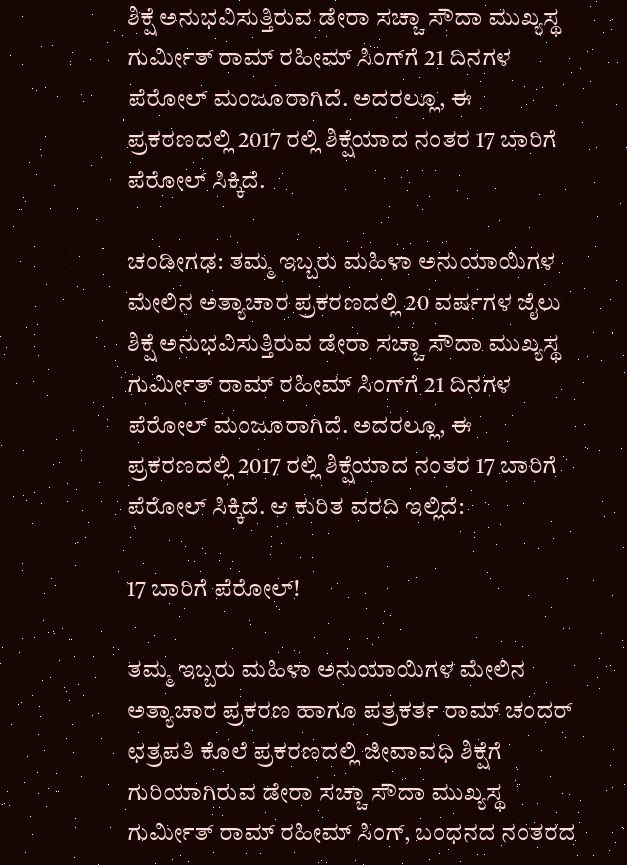ಶಿಕ್ಷೆ ಅನುಭವಿಸುತ್ತಿರುವ ಡೇರಾ ಸಚ್ಚಾ ಸೌದಾ ಮುಖ್ಯಸ್ಥ ಗುರ್ಮೀತ್ ರಾಮ್ ರಹೀಮ್ ಸಿಂಗ್‌ಗೆ 21 ದಿನಗಳ ಪೆರೋಲ್ ಮಂಜೂರಾಗಿದೆ. ಅದರಲ್ಲೂ, ಈ ಪ್ರಕರಣದಲ್ಲಿ 2017 ರಲ್ಲಿ ಶಿಕ್ಷೆಯಾದ ನಂತರ 17 ಬಾರಿಗೆ ಪೆರೋಲ್ ಸಿಕ್ಕಿದೆ.

ಚಂಡೀಗಢ: ತಮ್ಮ ಇಬ್ಬರು ಮಹಿಳಾ ಅನುಯಾಯಿಗಳ ಮೇಲಿನ ಅತ್ಯಾಚಾರ ಪ್ರಕರಣದಲ್ಲಿ 20 ವರ್ಷಗಳ ಜೈಲು ಶಿಕ್ಷೆ ಅನುಭವಿಸುತ್ತಿರುವ ಡೇರಾ ಸಚ್ಚಾ ಸೌದಾ ಮುಖ್ಯಸ್ಥ ಗುರ್ಮೀತ್ ರಾಮ್ ರಹೀಮ್ ಸಿಂಗ್‌ಗೆ 21 ದಿನಗಳ ಪೆರೋಲ್ ಮಂಜೂರಾಗಿದೆ. ಅದರಲ್ಲೂ, ಈ ಪ್ರಕರಣದಲ್ಲಿ 2017 ರಲ್ಲಿ ಶಿಕ್ಷೆಯಾದ ನಂತರ 17 ಬಾರಿಗೆ ಪೆರೋಲ್ ಸಿಕ್ಕಿದೆ. ಆ ಕುರಿತ ವರದಿ ಇಲ್ಲಿದೆ:

17 ಬಾರಿಗೆ ಪೆರೋಲ್!

ತಮ್ಮ ಇಬ್ಬರು ಮಹಿಳಾ ಅನುಯಾಯಿಗಳ ಮೇಲಿನ ಅತ್ಯಾಚಾರ ಪ್ರಕರಣ ಹಾಗೂ ಪತ್ರಕರ್ತ ರಾಮ್ ಚಂದರ್ ಛತ್ರಪತಿ ಕೊಲೆ ಪ್ರಕರಣದಲ್ಲಿ ಜೀವಾವಧಿ ಶಿಕ್ಷೆಗೆ ಗುರಿಯಾಗಿರುವ ಡೇರಾ ಸಚ್ಚಾ ಸೌದಾ ಮುಖ್ಯಸ್ಥ ಗುರ್ಮೀತ್ ರಾಮ್ ರಹೀಮ್ ಸಿಂಗ್‌, ಬಂಧನದ ನಂತರದ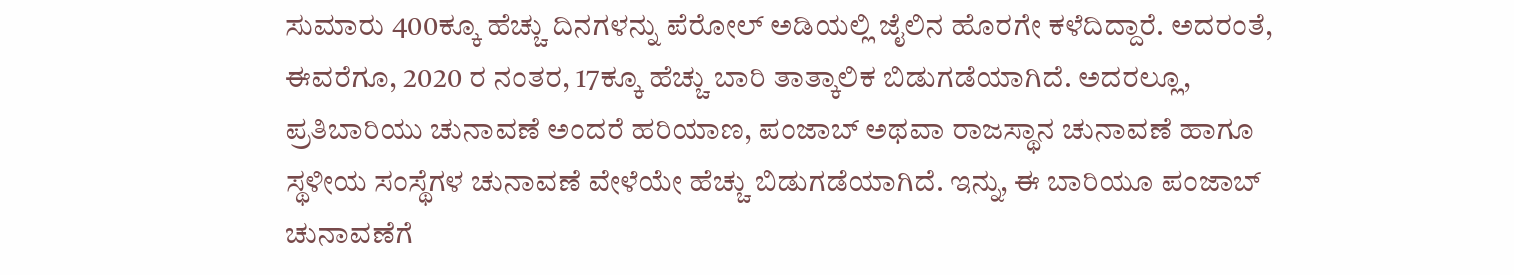ಸುಮಾರು 400ಕ್ಕೂ ಹೆಚ್ಚು ದಿನಗಳನ್ನು ಪೆರೋಲ್ ಅಡಿಯಲ್ಲಿ ಜೈಲಿನ ಹೊರಗೇ ಕಳೆದಿದ್ದಾರೆ. ಅದರಂತೆ, ಈವರೆಗೂ, 2020 ರ ನಂತರ, 17ಕ್ಕೂ ಹೆಚ್ಚು ಬಾರಿ ತಾತ್ಕಾಲಿಕ ಬಿಡುಗಡೆಯಾಗಿದೆ. ಅದರಲ್ಲೂ, ಪ್ರತಿಬಾರಿಯು ಚುನಾವಣೆ ಅಂದರೆ ಹರಿಯಾಣ, ಪಂಜಾಬ್ ಅಥವಾ ರಾಜಸ್ಥಾನ ಚುನಾವಣೆ ಹಾಗೂ ಸ್ಥಳೀಯ ಸಂಸ್ಥೆಗಳ ಚುನಾವಣೆ ವೇಳೆಯೇ ಹೆಚ್ಚು ಬಿಡುಗಡೆಯಾಗಿದೆ. ಇನ್ನು, ಈ ಬಾರಿಯೂ ಪಂಜಾಬ್ ಚುನಾವಣೆಗೆ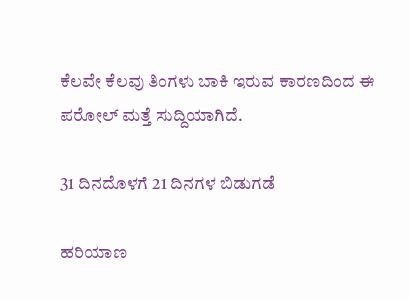ಕೆಲವೇ ಕೆಲವು ತಿಂಗಳು ಬಾಕಿ ಇರುವ ಕಾರಣದಿಂದ ಈ ಪರೋಲ್ ಮತ್ತೆ ಸುದ್ದಿಯಾಗಿದೆ.

31 ದಿನದೊಳಗೆ 21 ದಿನಗಳ ಬಿಡುಗಡೆ

ಹರಿಯಾಣ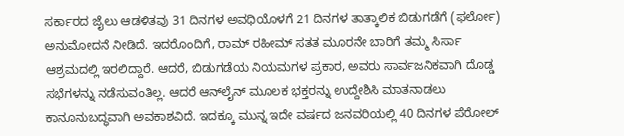ಸರ್ಕಾರದ ಜೈಲು ಆಡಳಿತವು 31 ದಿನಗಳ ಅವಧಿಯೊಳಗೆ 21 ದಿನಗಳ ತಾತ್ಕಾಲಿಕ ಬಿಡುಗಡೆಗೆ (ಫರ್ಲೋ) ಅನುಮೋದನೆ ನೀಡಿದೆ. ಇದರೊಂದಿಗೆ, ರಾಮ್ ರಹೀಮ್ ಸತತ ಮೂರನೇ ಬಾರಿಗೆ ತಮ್ಮ ಸಿರ್ಸಾ ಆಶ್ರಮದಲ್ಲಿ ಇರಲಿದ್ದಾರೆ. ಆದರೆ, ಬಿಡುಗಡೆಯ ನಿಯಮಗಳ ಪ್ರಕಾರ, ಅವರು ಸಾರ್ವಜನಿಕವಾಗಿ ದೊಡ್ಡ ಸಭೆಗಳನ್ನು ನಡೆಸುವಂತಿಲ್ಲ. ಆದರೆ ಆನ್‌ಲೈನ್ ಮೂಲಕ ಭಕ್ತರನ್ನು ಉದ್ದೇಶಿಸಿ ಮಾತನಾಡಲು ಕಾನೂನುಬದ್ಧವಾಗಿ ಅವಕಾಶವಿದೆ. ಇದಕ್ಕೂ ಮುನ್ನ ಇದೇ ವರ್ಷದ ಜನವರಿಯಲ್ಲಿ 40 ದಿನಗಳ ಪೆರೋಲ್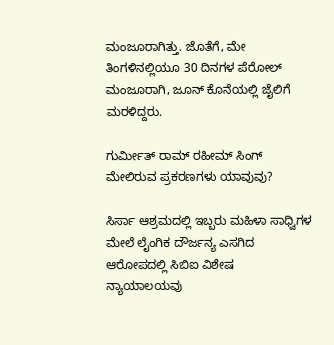ಮಂಜೂರಾಗಿತ್ತು. ಜೊತೆಗೆ, ಮೇ ತಿಂಗಳಿನಲ್ಲಿಯೂ 30 ದಿನಗಳ ಪೆರೋಲ್ ಮಂಜೂರಾಗಿ, ಜೂನ್ ಕೊನೆಯಲ್ಲಿ ಜೈಲಿಗೆ ಮರಳಿದ್ದರು.

ಗುರ್ಮೀತ್ ರಾಮ್ ರಹೀಮ್ ಸಿಂಗ್‌ ಮೇಲಿರುವ ಪ್ರಕರಣಗಳು ಯಾವುವು?

ಸಿರ್ಸಾ ಆಶ್ರಮದಲ್ಲಿ ಇಬ್ಬರು ಮಹಿಳಾ ಸಾಧ್ವಿಗಳ ಮೇಲೆ ಲೈಂಗಿಕ ದೌರ್ಜನ್ಯ ಎಸಗಿದ ಆರೋಪದಲ್ಲಿ ಸಿಬಿಐ ವಿಶೇಷ ನ್ಯಾಯಾಲಯವು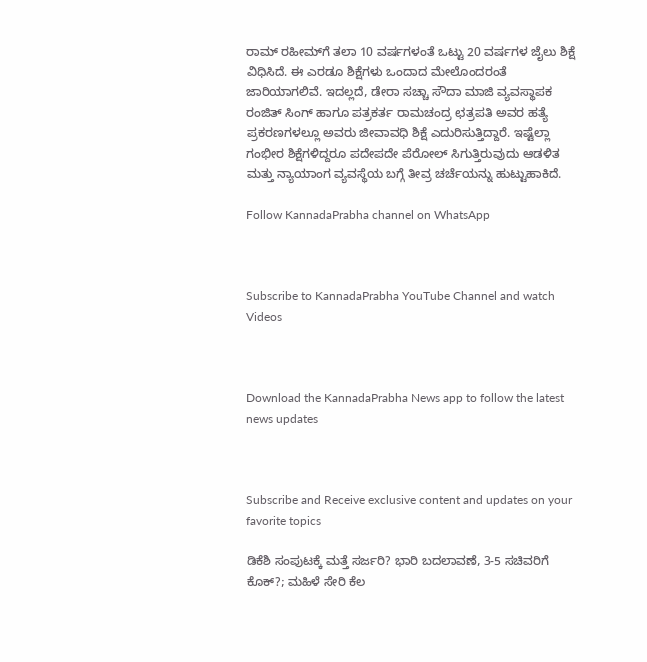ರಾಮ್ ರಹೀಮ್‌ಗೆ ತಲಾ 10 ವರ್ಷಗಳಂತೆ ಒಟ್ಟು 20 ವರ್ಷಗಳ ಜೈಲು ಶಿಕ್ಷೆ ವಿಧಿಸಿದೆ. ಈ ಎರಡೂ ಶಿಕ್ಷೆಗಳು ಒಂದಾದ ಮೇಲೊಂದರಂತೆ ಜಾರಿಯಾಗಲಿವೆ. ಇದಲ್ಲದೆ, ಡೇರಾ ಸಚ್ಚಾ ಸೌದಾ ಮಾಜಿ ವ್ಯವಸ್ಥಾಪಕ ರಂಜಿತ್ ಸಿಂಗ್ ಹಾಗೂ ಪತ್ರಕರ್ತ ರಾಮಚಂದ್ರ ಛತ್ರಪತಿ ಅವರ ಹತ್ಯೆ ಪ್ರಕರಣಗಳಲ್ಲೂ ಅವರು ಜೀವಾವಧಿ ಶಿಕ್ಷೆ ಎದುರಿಸುತ್ತಿದ್ದಾರೆ. ಇಷ್ಟೆಲ್ಲಾ ಗಂಭೀರ ಶಿಕ್ಷೆಗಳಿದ್ದರೂ ಪದೇಪದೇ ಪೆರೋಲ್ ಸಿಗುತ್ತಿರುವುದು ಆಡಳಿತ ಮತ್ತು ನ್ಯಾಯಾಂಗ ವ್ಯವಸ್ಥೆಯ ಬಗ್ಗೆ ತೀವ್ರ ಚರ್ಚೆಯನ್ನು ಹುಟ್ಟುಹಾಕಿದೆ.

Follow KannadaPrabha channel on WhatsApp



Subscribe to KannadaPrabha YouTube Channel and watch Videos



Download the KannadaPrabha News app to follow the latest news updates



Subscribe and Receive exclusive content and updates on your favorite topics

ಡಿಕೆಶಿ ಸಂಪುಟಕ್ಕೆ ಮತ್ತೆ ಸರ್ಜರಿ? ಭಾರಿ ಬದಲಾವಣೆ, 3-5 ಸಚಿವರಿಗೆ ಕೊಕ್?; ಮಹಿಳೆ ಸೇರಿ ಕೆಲ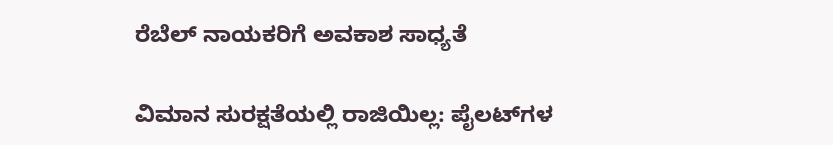ರೆಬೆಲ್ ನಾಯಕರಿಗೆ ಅವಕಾಶ ಸಾಧ್ಯತೆ

ವಿಮಾನ ಸುರಕ್ಷತೆಯಲ್ಲಿ ರಾಜಿಯಿಲ್ಲ: ಪೈಲಟ್‌ಗಳ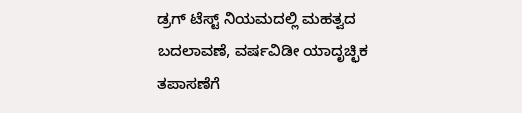ಡ್ರಗ್‌ ಟೆಸ್ಟ್‌ ನಿಯಮದಲ್ಲಿ ಮಹತ್ವದ ಬದಲಾವಣೆ, ವರ್ಷವಿಡೀ ಯಾದೃಚ್ಛಿಕ ತಪಾಸಣೆಗೆ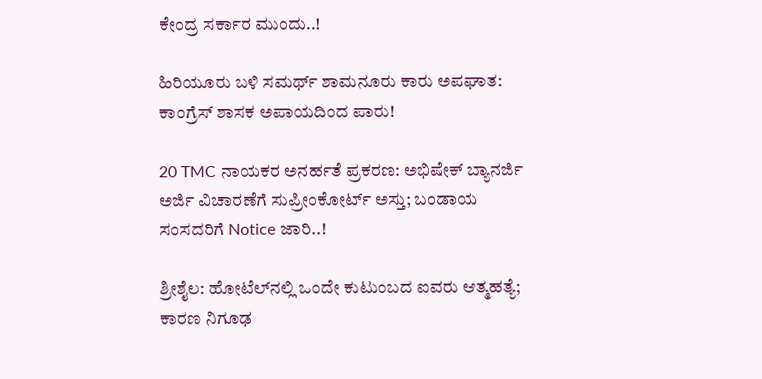ಕೇಂದ್ರ ಸರ್ಕಾರ ಮುಂದು..!

ಹಿರಿಯೂರು ಬಳಿ ಸಮರ್ಥ್ ಶಾಮನೂರು ಕಾರು ಅಪಘಾತ: ಕಾಂಗ್ರೆಸ್ ಶಾಸಕ ಅಪಾಯದಿಂದ ಪಾರು!

20 TMC ನಾಯಕರ ಅನರ್ಹತೆ ಪ್ರಕರಣ: ಅಭಿಷೇಕ್‌ ಬ್ಯಾನರ್ಜಿ ಅರ್ಜಿ ವಿಚಾರಣೆಗೆ ಸುಪ್ರೀಂಕೋರ್ಟ್‌ ಅಸ್ತು; ಬಂಡಾಯ ಸಂಸದರಿಗೆ Notice ಜಾರಿ..!

ಶ್ರೀಶೈಲ: ಹೋಟೆಲ್‌ನಲ್ಲಿ ಒಂದೇ ಕುಟುಂಬದ ಐವರು ಆತ್ಮಹತ್ಯೆ; ಕಾರಣ ನಿಗೂಢ